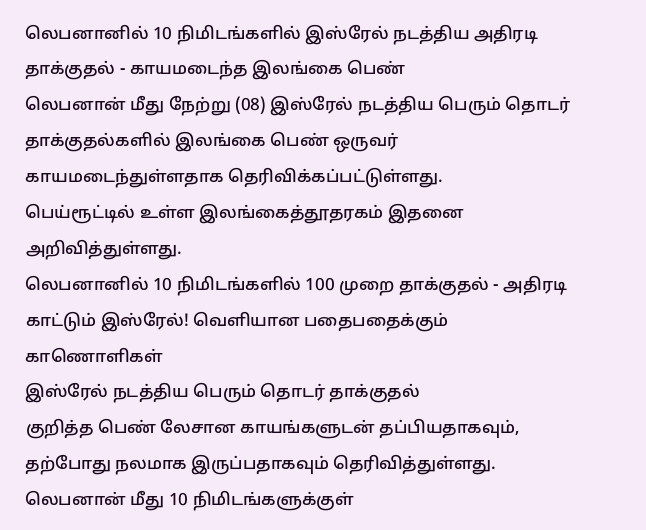லெபனானில் 10 நிமிடங்களில் இஸ்ரேல் நடத்திய அதிரடி தாக்குதல் - காயமடைந்த இலங்கை பெண்
லெபனான் மீது நேற்று (08) இஸ்ரேல் நடத்திய பெரும் தொடர் தாக்குதல்களில் இலங்கை பெண் ஒருவர் காயமடைந்துள்ளதாக தெரிவிக்கப்பட்டுள்ளது.
பெய்ரூட்டில் உள்ள இலங்கைத்தூதரகம் இதனை அறிவித்துள்ளது.
லெபனானில் 10 நிமிடங்களில் 100 முறை தாக்குதல் - அதிரடி காட்டும் இஸ்ரேல்! வெளியான பதைபதைக்கும் காணொளிகள்
இஸ்ரேல் நடத்திய பெரும் தொடர் தாக்குதல்
குறித்த பெண் லேசான காயங்களுடன் தப்பியதாகவும், தற்போது நலமாக இருப்பதாகவும் தெரிவித்துள்ளது.
லெபனான் மீது 10 நிமிடங்களுக்குள்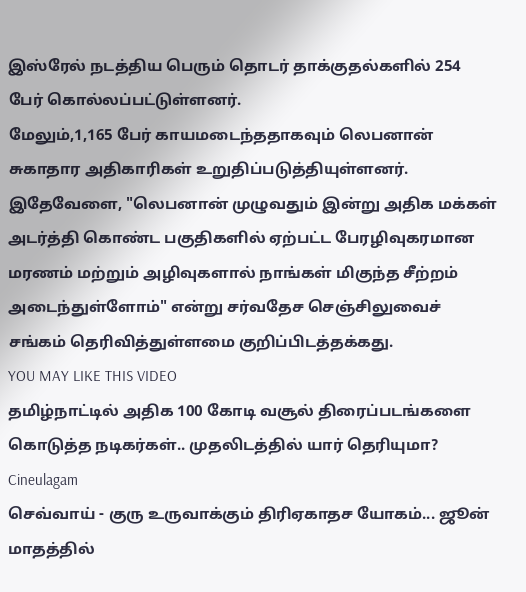இஸ்ரேல் நடத்திய பெரும் தொடர் தாக்குதல்களில் 254 பேர் கொல்லப்பட்டுள்ளனர்.
மேலும்,1,165 பேர் காயமடைந்ததாகவும் லெபனான் சுகாதார அதிகாரிகள் உறுதிப்படுத்தியுள்ளனர்.
இதேவேளை, "லெபனான் முழுவதும் இன்று அதிக மக்கள் அடர்த்தி கொண்ட பகுதிகளில் ஏற்பட்ட பேரழிவுகரமான மரணம் மற்றும் அழிவுகளால் நாங்கள் மிகுந்த சீற்றம் அடைந்துள்ளோம்" என்று சர்வதேச செஞ்சிலுவைச் சங்கம் தெரிவித்துள்ளமை குறிப்பிடத்தக்கது.
YOU MAY LIKE THIS VIDEO
தமிழ்நாட்டில் அதிக 100 கோடி வசூல் திரைப்படங்களை கொடுத்த நடிகர்கள்.. முதலிடத்தில் யார் தெரியுமா? Cineulagam
செவ்வாய் - குரு உருவாக்கும் திரிஏகாதச யோகம்... ஜூன் மாதத்தில்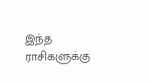இந்த ராசிகளுக்கு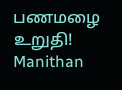பணமழை உறுதி! Manithan